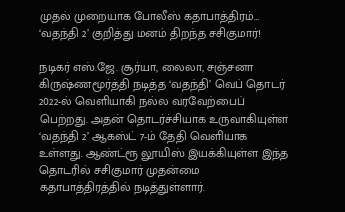முதல் முறையாக போலீஸ் கதாபாத்திரம்… ‘வதந்தி 2’ குறித்து மனம் திறந்த சசிகுமார்!

நடிகர் எஸ்.ஜே. சூர்யா, லைலா, சஞ்சனா கிருஷ்ணமூர்த்தி நடித்த ‘வதந்தி’ வெப் தொடர் 2022-ல் வெளியாகி நல்ல வரவேற்பைப் பெற்றது. அதன் தொடர்ச்சியாக உருவாகியுள்ள ‘வதந்தி 2’ ஆகஸ்ட் 7-ம் தேதி வெளியாக உள்ளது. ஆண்ட்ரூ லூயிஸ் இயக்கியுள்ள இந்த தொடரில் சசிகுமார் முதன்மை கதாபாத்திரத்தில் நடித்துள்ளார்.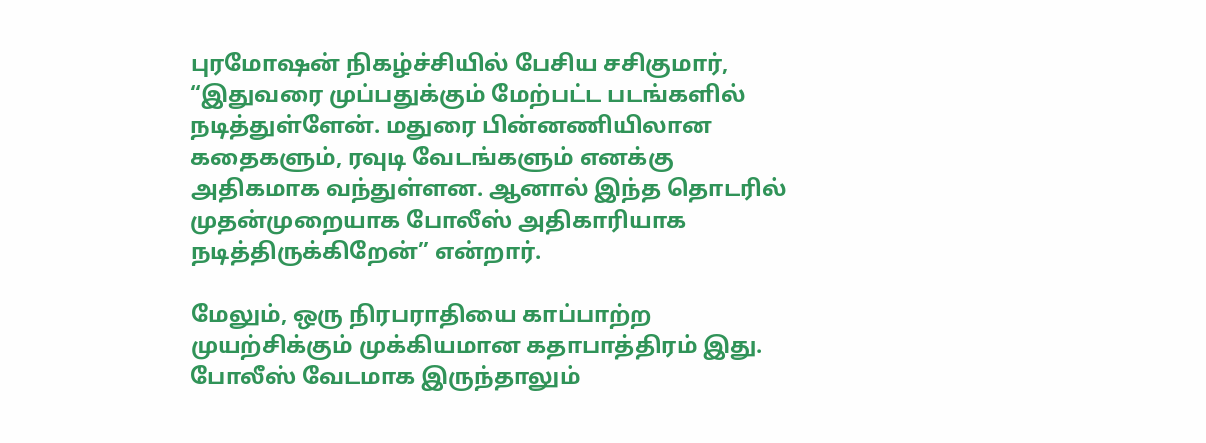புரமோஷன் நிகழ்ச்சியில் பேசிய சசிகுமார், “இதுவரை முப்பதுக்கும் மேற்பட்ட படங்களில் நடித்துள்ளேன். மதுரை பின்னணியிலான கதைகளும், ரவுடி வேடங்களும் எனக்கு அதிகமாக வந்துள்ளன. ஆனால் இந்த தொடரில் முதன்முறையாக போலீஸ் அதிகாரியாக நடித்திருக்கிறேன்” என்றார்.

மேலும், ஒரு நிரபராதியை காப்பாற்ற முயற்சிக்கும் முக்கியமான கதாபாத்திரம் இது. போலீஸ் வேடமாக இருந்தாலும்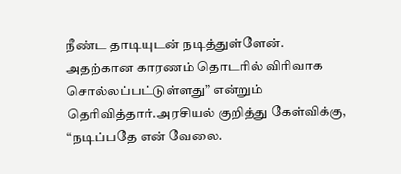நீண்ட தாடியுடன் நடித்துள்ளேன். அதற்கான காரணம் தொடரில் விரிவாக சொல்லப்பட்டுள்ளது” என்றும் தெரிவித்தார்.அரசியல் குறித்து கேள்விக்கு, “நடிப்பதே என் வேலை.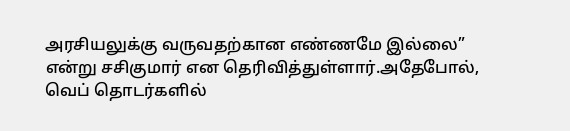அரசியலுக்கு வருவதற்கான எண்ணமே இல்லை” என்று சசிகுமார் என தெரிவித்துள்ளார்.அதேபோல், வெப் தொடர்களில்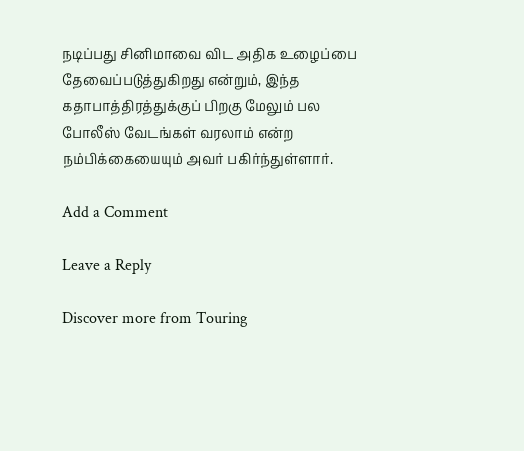நடிப்பது சினிமாவை விட அதிக உழைப்பை தேவைப்படுத்துகிறது என்றும், இந்த கதாபாத்திரத்துக்குப் பிறகு மேலும் பல போலீஸ் வேடங்கள் வரலாம் என்ற நம்பிக்கையையும் அவர் பகிர்ந்துள்ளார்.

Add a Comment

Leave a Reply

Discover more from Touring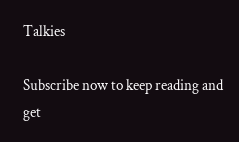Talkies

Subscribe now to keep reading and get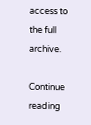access to the full archive.

Continue reading